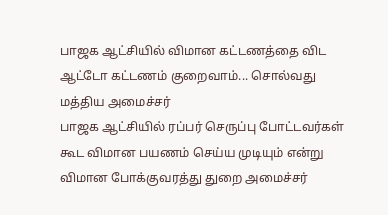பாஜக ஆட்சியில் விமான கட்டணத்தை விட ஆட்டோ கட்டணம் குறைவாம்... சொல்வது மத்திய அமைச்சர்
பாஜக ஆட்சியில் ரப்பர் செருப்பு போட்டவர்கள் கூட விமான பயணம் செய்ய முடியும் என்று விமான போக்குவரத்து துறை அமைச்சர்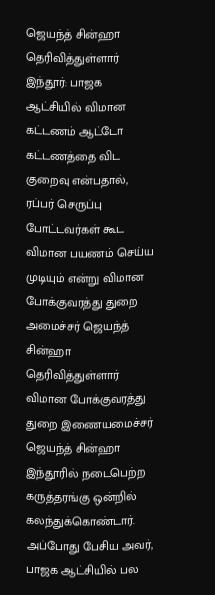ஜெயந்த் சின்ஹா தெரிவித்துள்ளார்
இந்தூர்: பாஜக ஆட்சியில் விமான கட்டணம் ஆட்டோ கட்டணத்தை விட குறைவு என்பதால், ரப்பர் செருப்பு போட்டவர்கள் கூட விமான பயணம் செய்ய முடியும் என்று விமான போக்குவரத்து துறை அமைச்சர் ஜெயந்த் சின்ஹா தெரிவித்துள்ளார்
விமான போக்குவரத்து துறை இணையமைச்சர் ஜெயந்த் சின்ஹா இந்தூரில் நடைபெற்ற கருத்தரங்கு ஒன்றில் கலந்துக்கொண்டார். அப்போது பேசிய அவர், பாஜக ஆட்சியில் பல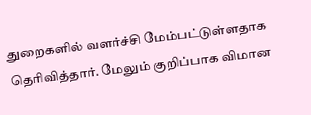துறைகளில் வளர்ச்சி மேம்பட்டுள்ளதாக தெரிவித்தார். மேலும் குறிப்பாக விமான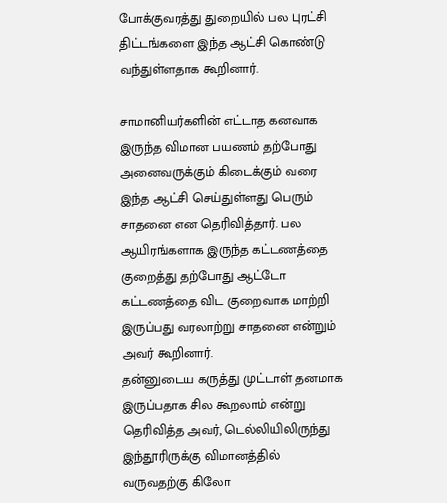போக்குவரத்து துறையில் பல புரட்சி திட்டங்களை இந்த ஆட்சி கொண்டு வந்துள்ளதாக கூறினார்.

சாமானியர்களின் எட்டாத கனவாக இருந்த விமான பயணம் தற்போது அனைவருக்கும் கிடைக்கும் வரை இந்த ஆட்சி செய்துள்ளது பெரும் சாதனை என தெரிவித்தார். பல ஆயிரங்களாக இருந்த கட்டணத்தை குறைத்து தற்போது ஆட்டோ கட்டணத்தை விட குறைவாக மாற்றி இருப்பது வரலாற்று சாதனை என்றும் அவர் கூறினார்.
தன்னுடைய கருத்து முட்டாள் தனமாக இருப்பதாக சில கூறலாம் என்று தெரிவித்த அவர், டெல்லியிலிருந்து இந்தூரிருக்கு விமானத்தில் வருவதற்கு கிலோ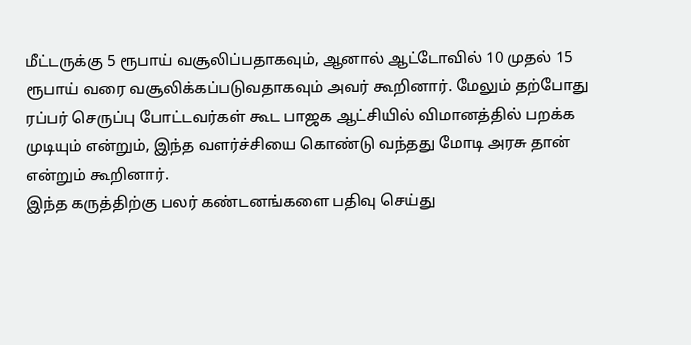மீட்டருக்கு 5 ரூபாய் வசூலிப்பதாகவும், ஆனால் ஆட்டோவில் 10 முதல் 15 ரூபாய் வரை வசூலிக்கப்படுவதாகவும் அவர் கூறினார். மேலும் தற்போது ரப்பர் செருப்பு போட்டவர்கள் கூட பாஜக ஆட்சியில் விமானத்தில் பறக்க முடியும் என்றும், இந்த வளர்ச்சியை கொண்டு வந்தது மோடி அரசு தான் என்றும் கூறினார்.
இந்த கருத்திற்கு பலர் கண்டனங்களை பதிவு செய்து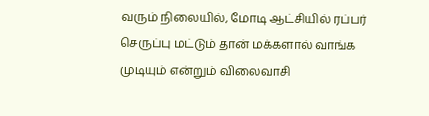வரும் நிலையில், மோடி ஆட்சியில் ரப்பர் செருப்பு மட்டும் தான் மக்களால் வாங்க முடியும் என்றும் விலைவாசி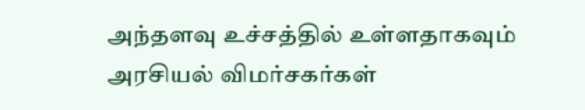அந்தளவு உச்சத்தில் உள்ளதாகவும் அரசியல் விமர்சகர்கள்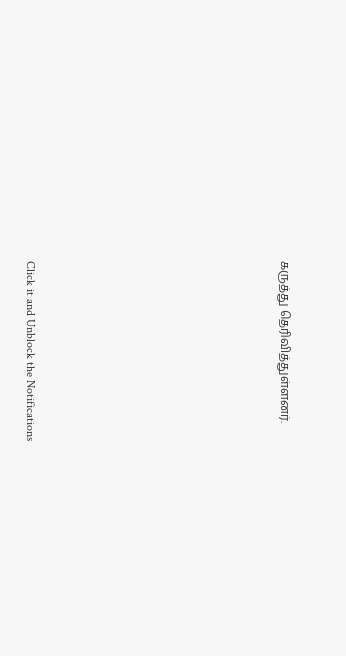கருத்து தெரிவித்துள்ளனர்.












Click it and Unblock the Notifications